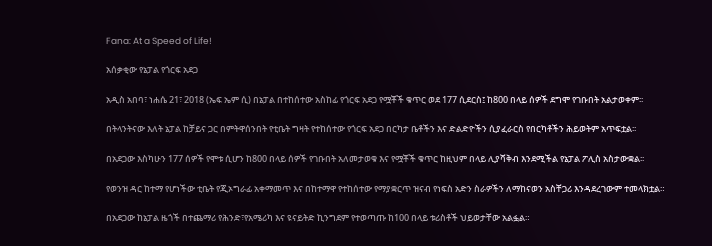Fana: At a Speed of Life!

አሰቃቂው የኔፓል የጎርፍ አደጋ

አዲስ አበባ፣ ነሐሴ 21፣ 2018 (ኤፍ ኤም ሲ) በኔፓል በተከሰተው አስከፊ የጎርፍ አደጋ የሟቾች ቁጥር ወደ 177 ሲደርስ፤ ከ800 በላይ ሰዎች ደግሞ የገቡበት አልታወቀም፡፡

በትላንትናው እለት ኔፓል ከቻይና ጋር በምትዋሰንበት የቲቤት ግዛት የተከሰተው የጎርፍ አደጋ በርካታ ቤቶችን እና ድልድዮችን ሲያፈራርስ የበርካቶችን ሕይወትም አጥፍቷል፡፡

በአደጋው እስካሁን 177 ሰዎች የሞቱ ሲሆን ከ800 በላይ ሰዎች የገቡበት አለመታወቁ እና የሟቾች ቁጥር ከዚህም በላይ ሊያሻቅብ እንደሚችል የኔፓል ፖሊስ አስታውቋል፡፡

የወንዝ ዳር ከተማ የሆነችው ቲቤት የጂኦግራፊ አቀማመጥ እና በከተማዋ የተከሰተው የማያቋርጥ ዝናብ የነፍስ አድን ስራዎችን ለማከናወን አስቸጋሪ እንዳደረገውም ተመላክቷል።

በአደጋው ከኔፓል ዜጎች በተጨማሪ የሕንድ፣የአሜሪካ እና ዩናይትድ ኪንግደም የተወጣጡ ከ100 በላይ ቱሪስቶች ህይወታቸው አልፏል።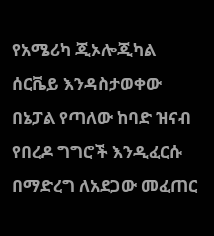የአሜሪካ ጂኦሎጂካል ሰርቬይ እንዳስታወቀው በኔፓል የጣለው ከባድ ዝናብ የበረዶ ግግሮች እንዲፈርሱ በማድረግ ለአደጋው መፈጠር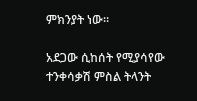ምክንያት ነው፡፡

አደጋው ሲከሰት የሚያሳየው ተንቀሳቃሽ ምስል ትላንት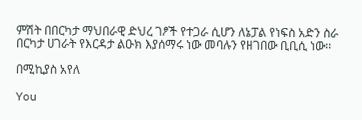ምሽት በበርካታ ማህበራዊ ድህረ ገፆች የተጋራ ሲሆን ለኔፓል የነፍስ አድን ስራ በርካታ ሀገራት የእርዳታ ልዑክ እያሰማሩ ነው መባሉን የዘገበው ቢቢሲ ነው፡፡

በሚኪያስ አየለ

You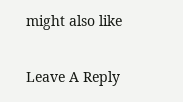might also like

Leave A Reply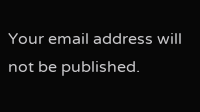Your email address will not be published.